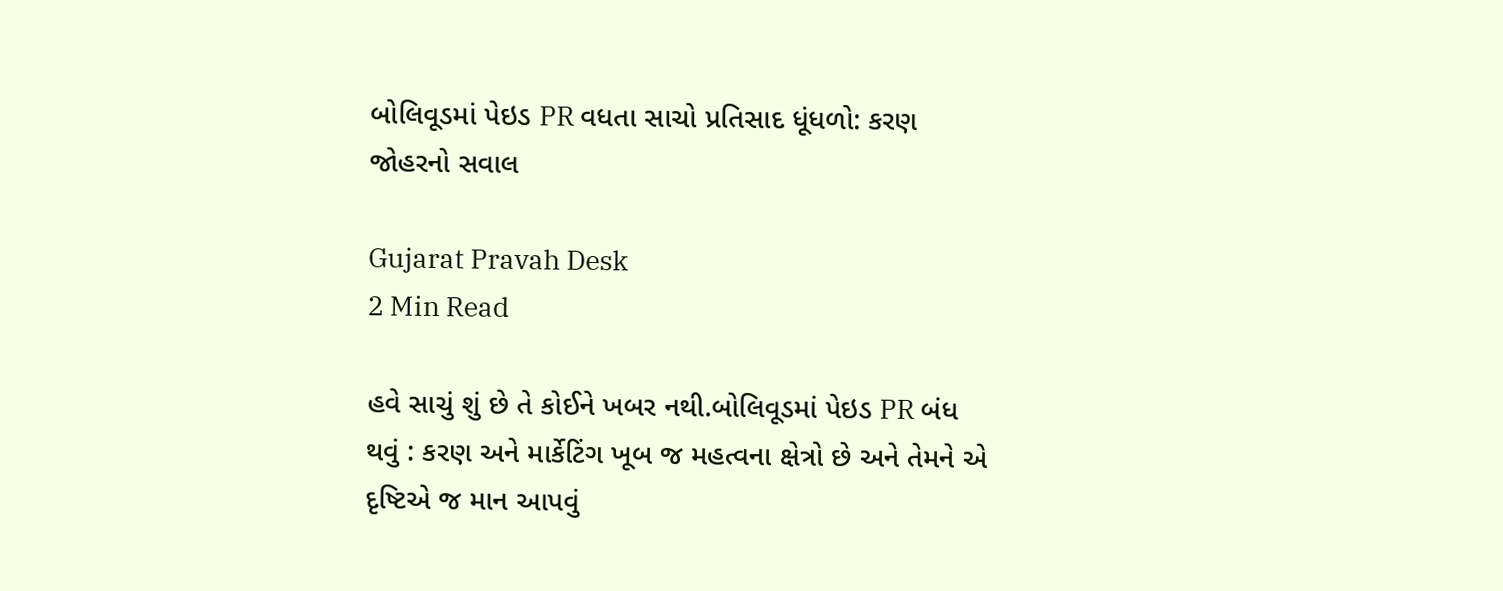બોલિવૂડમાં પેઇડ PR વધતા સાચો પ્રતિસાદ ધૂંધળો: કરણ જોહરનો સવાલ

Gujarat Pravah Desk
2 Min Read

હવે સાચું શું છે તે કોઈને ખબર નથી.બોલિવૂડમાં પેઇડ PR બંધ થવું : કરણ અને માર્કેટિંગ ખૂબ જ મહત્વના ક્ષેત્રો છે અને તેમને એ દૃષ્ટિએ જ માન આપવું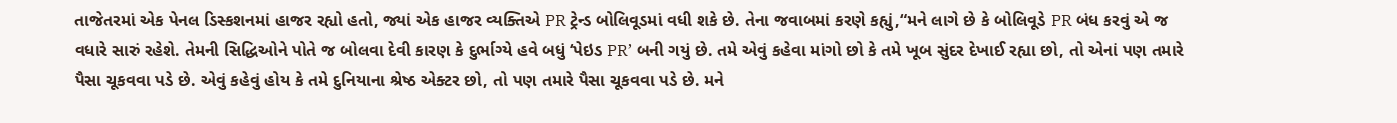તાજેતરમાં એક પેનલ ડિસ્કશનમાં હાજર રહ્યો હતો, જ્યાં એક હાજર વ્યક્તિએ PR ટ્રેન્ડ બોલિવૂડમાં વધી શકે છે. તેના જવાબમાં કરણે કહ્યું,“મને લાગે છે કે બોલિવૂડે PR બંધ કરવું એ જ વધારે સારું રહેશે. તેમની સિદ્ધિઓને પોતે જ બોલવા દેવી કારણ કે દુર્ભાગ્યે હવે બધું ‘પેઇડ PR’ બની ગયું છે. તમે એવું કહેવા માંગો છો કે તમે ખૂબ સુંદર દેખાઈ રહ્યા છો, તો એનાં પણ તમારે પૈસા ચૂકવવા પડે છે. એવું કહેવું હોય કે તમે દુનિયાના શ્રેષ્ઠ એક્ટર છો, તો પણ તમારે પૈસા ચૂકવવા પડે છે. મને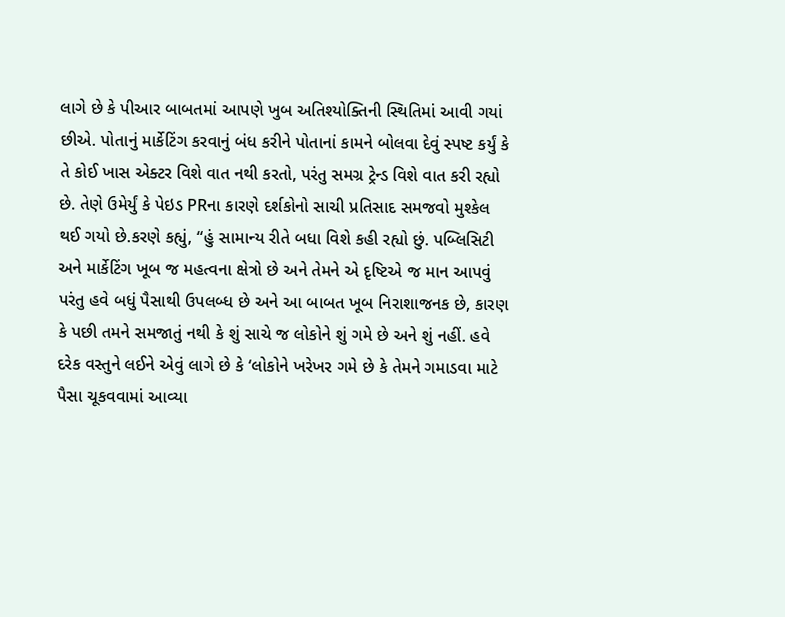લાગે છે કે પીઆર બાબતમાં આપણે ખુબ અતિશ્યોક્તિની સ્થિતિમાં આવી ગયાં છીએ. પોતાનું માર્કેટિંગ કરવાનું બંધ કરીને પોતાનાં કામને બોલવા દેવું સ્પષ્ટ કર્યું કે તે કોઈ ખાસ એક્ટર વિશે વાત નથી કરતો, પરંતુ સમગ્ર ટ્રેન્ડ વિશે વાત કરી રહ્યો છે. તેણે ઉમેર્યું કે પેઇડ PRના કારણે દર્શકોનો સાચી પ્રતિસાદ સમજવો મુશ્કેલ થઈ ગયો છે.કરણે કહ્યું, “હું સામાન્ય રીતે બધા વિશે કહી રહ્યો છું. પબ્લિસિટી અને માર્કેટિંગ ખૂબ જ મહત્વના ક્ષેત્રો છે અને તેમને એ દૃષ્ટિએ જ માન આપવું પરંતુ હવે બધું પૈસાથી ઉપલબ્ધ છે અને આ બાબત ખૂબ નિરાશાજનક છે, કારણ કે પછી તમને સમજાતું નથી કે શું સાચે જ લોકોને શું ગમે છે અને શું નહીં. હવે દરેક વસ્તુને લઈને એવું લાગે છે કે ‘લોકોને ખરેખર ગમે છે કે તેમને ગમાડવા માટે પૈસા ચૂકવવામાં આવ્યા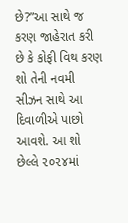છે?”આ સાથે જ કરણ જાહેરાત કરી છે કે કોફી વિથ કરણ શો તેની નવમી સીઝન સાથે આ દિવાળીએ પાછો આવશે. આ શો છેલ્લે ૨૦૨૪માં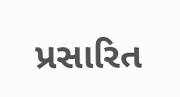પ્રસારિત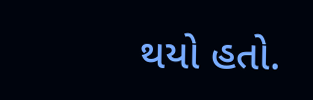થયો હતો.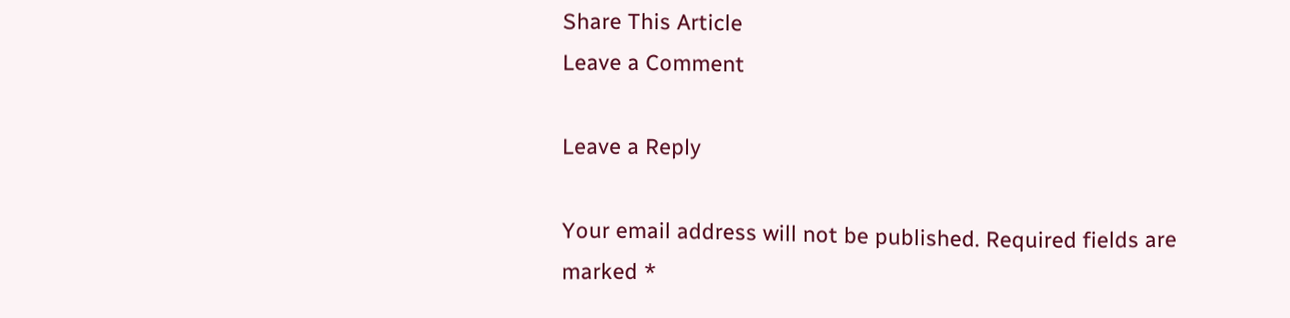Share This Article
Leave a Comment

Leave a Reply

Your email address will not be published. Required fields are marked *